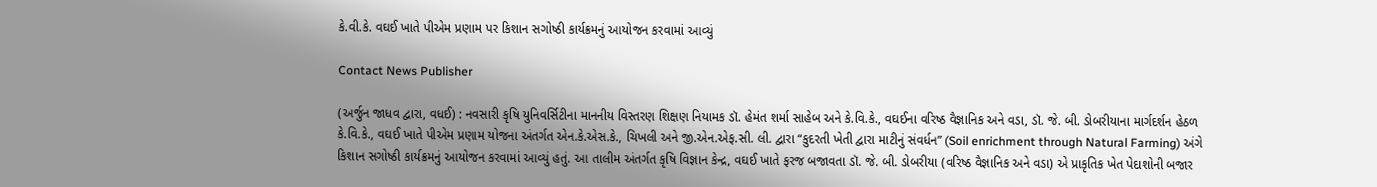કે.વી.કે. વઘઈ ખાતે પીએમ પ્રણામ પર કિશાન સગોષ્ઠી કાર્યક્રમનું આયોજન કરવામાં આવ્યું

Contact News Publisher

(અર્જુન જાધવ દ્વારા, વધઈ) : નવસારી કૃષિ યુનિવર્સિટીના માનનીય વિસ્તરણ શિક્ષણ નિયામક ડૉ. હેમંત શર્મા સાહેબ અને કે.વિ.કે., વઘઈના વરિષ્ઠ વૈજ્ઞાનિક અને વડા, ડૉ. જે. બી. ડોબરીયાના માર્ગદર્શન હેઠળ કે.વિ.કે., વઘઈ ખાતે પીએમ પ્રણામ યોજના અંતર્ગત એન.કે.એસ.કે., ચિખલી અને જી.એન.એફ.સી. લી. દ્વારા “કુદરતી ખેતી દ્વારા માટીનું સંવર્ધન” (Soil enrichment through Natural Farming) અંગે કિશાન સગોષ્ઠી કાર્યક્રમનું આયોજન કરવામાં આવ્યું હતું. આ તાલીમ અંતર્ગત કૃષિ વિજ્ઞાન કેન્દ્ર, વઘઈ ખાતે ફરજ બજાવતા ડૉ. જે. બી. ડોબરીયા (વરિષ્ઠ વૈજ્ઞાનિક અને વડા) એ પ્રાકૃતિક ખેત પેદાશોની બજાર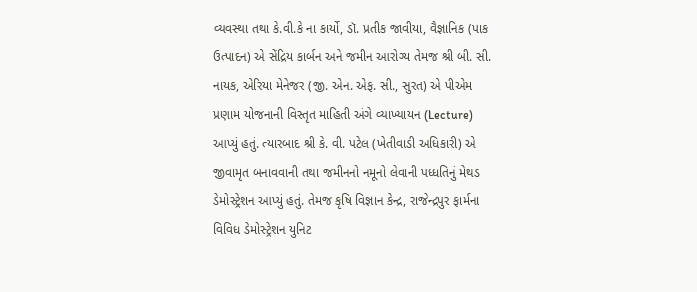વ્યવસ્થા તથા કે.વી.કે ના કાર્યો, ડૉ. પ્રતીક જાવીયા, વૈજ્ઞાનિક (પાક ઉત્પાદન) એ સેંદ્રિય કાર્બન અને જમીન આરોગ્ય તેમજ શ્રી બી. સી. નાયક, એરિયા મેનેજર (જી. એન. એફ. સી., સુરત) એ પીએમ પ્રણામ યોજનાની વિસ્તૃત માહિતી અંગે વ્યાખ્યાયન (Lecture) આપ્યું હતું. ત્યારબાદ શ્રી કે. વી. પટેલ (ખેતીવાડી અધિકારી) એ જીવામૃત બનાવવાની તથા જમીનનો નમૂનો લેવાની પધ્ધતિનું મેથડ ડેમોસ્ટ્રેશન આપ્યું હતું. તેમજ કૃષિ વિજ્ઞાન કેન્દ્ર, રાજેન્દ્રપુર ફાર્મના વિવિધ ડેમોસ્ટ્રેશન યુનિટ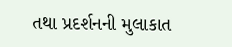તથા પ્રદર્શનની મુલાકાત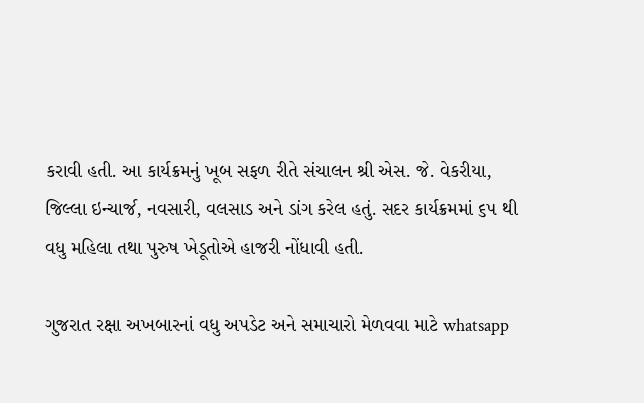કરાવી હતી. આ કાર્યક્રમનું ખૂબ સફળ રીતે સંચાલન શ્રી એસ. જે. વેકરીયા, જિલ્લા ઇન્ચાર્જ, નવસારી, વલસાડ અને ડાંગ કરેલ હતું. સદર કાર્યક્રમમાં ૬૫ થી વધુ મહિલા તથા પુરુષ ખેડૂતોએ હાજરી નોંધાવી હતી.

ગુજરાત રક્ષા અખબારનાં વધુ અપડેટ અને સમાચારો મેળવવા માટે whatsapp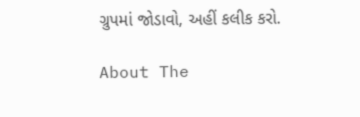ગ્રુપમાં જોડાવો, અહીં કલીક કરો.

About The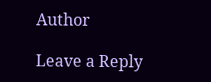Author

Leave a Reply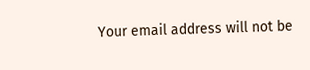Your email address will not be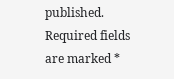published. Required fields are marked *